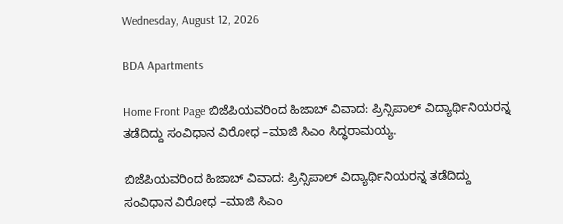Wednesday, August 12, 2026

BDA Apartments

Home Front Page ಬಿಜೆಪಿಯವರಿಂದ ಹಿಜಾಬ್ ವಿವಾದ: ಪ್ರಿನ್ಸಿಪಾಲ್ ವಿದ್ಯಾರ್ಥಿನಿಯರನ್ನ ತಡೆದಿದ್ದು ಸಂವಿಧಾನ ವಿರೋಧ –ಮಾಜಿ ಸಿಎಂ ಸಿದ್ಧರಾಮಯ್ಯ.

ಬಿಜೆಪಿಯವರಿಂದ ಹಿಜಾಬ್ ವಿವಾದ: ಪ್ರಿನ್ಸಿಪಾಲ್ ವಿದ್ಯಾರ್ಥಿನಿಯರನ್ನ ತಡೆದಿದ್ದು ಸಂವಿಧಾನ ವಿರೋಧ –ಮಾಜಿ ಸಿಎಂ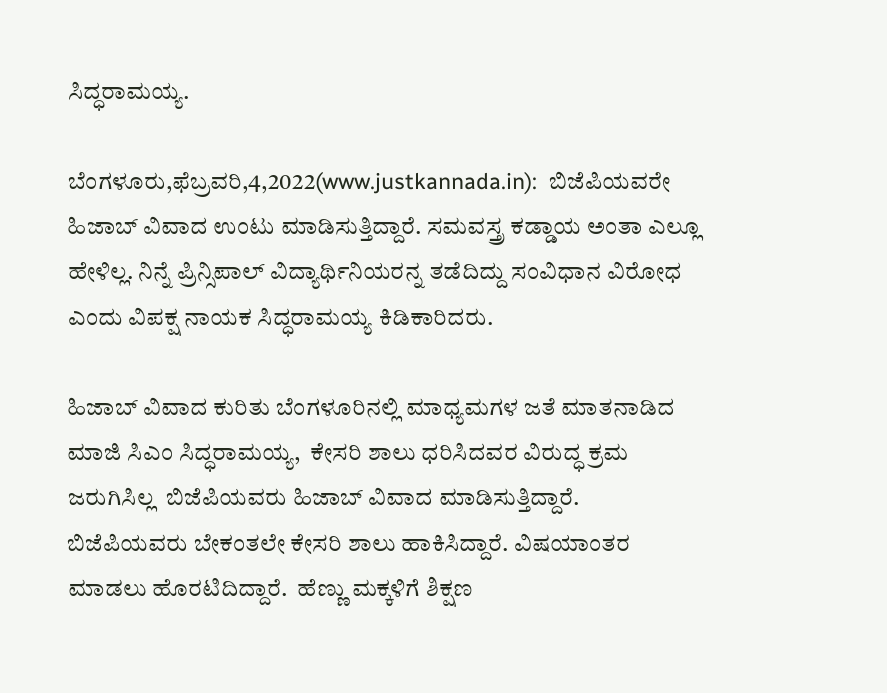ಸಿದ್ಧರಾಮಯ್ಯ.

ಬೆಂಗಳೂರು,ಫೆಬ್ರವರಿ,4,2022(www.justkannada.in):  ಬಿಜೆಪಿಯವರೇ ಹಿಜಾಬ್ ವಿವಾದ ಉಂಟು ಮಾಡಿಸುತ್ತಿದ್ದಾರೆ. ಸಮವಸ್ತ್ರ ಕಡ್ಡಾಯ ಅಂತಾ ಎಲ್ಲೂ ಹೇಳಿಲ್ಲ. ನಿನ್ನೆ ಪ್ರಿನ್ಸಿಪಾಲ್ ವಿದ್ಯಾರ್ಥಿನಿಯರನ್ನ ತಡೆದಿದ್ದು ಸಂವಿಧಾನ ವಿರೋಧ ಎಂದು ವಿಪಕ್ಷ ನಾಯಕ ಸಿದ‍್ಧರಾಮಯ್ಯ ಕಿಡಿಕಾರಿದರು.

ಹಿಜಾಬ್ ವಿವಾದ ಕುರಿತು ಬೆಂಗಳೂರಿನಲ್ಲಿ ಮಾಧ್ಯಮಗಳ ಜತೆ ಮಾತನಾಡಿದ ಮಾಜಿ ಸಿಎಂ ಸಿದ್ಧರಾಮಯ್ಯ,  ಕೇಸರಿ ಶಾಲು ಧರಿಸಿದವರ ವಿರುದ್ಧ ಕ್ರಮ ಜರುಗಿಸಿಲ್ಲ  ಬಿಜೆಪಿಯವರು ಹಿಜಾಬ್ ವಿವಾದ ಮಾಡಿಸುತ್ತಿದ್ದಾರೆ. ಬಿಜೆಪಿಯವರು ಬೇಕಂತಲೇ ಕೇಸರಿ ಶಾಲು ಹಾಕಿಸಿದ್ದಾರೆ. ವಿಷಯಾಂತರ ಮಾಡಲು ಹೊರಟಿದಿದ್ದಾರೆ.  ಹೆಣ್ಣು ಮಕ್ಕಳಿಗೆ ಶಿಕ್ಷಣ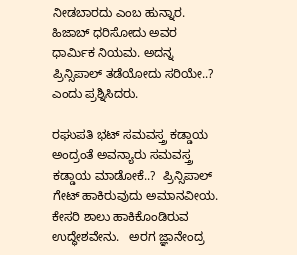ನೀಡಬಾರದು ಎಂಬ ಹುನ್ನಾರ. ಹಿಜಾಬ್ ಧರಿಸೋದು ಅವರ ಧಾರ್ಮಿಕ ನಿಯಮ. ಅದನ್ನ ಪ್ರಿನ್ಸಿಪಾಲ್ ತಡೆಯೋದು ಸರಿಯೇ..? ಎಂದು ಪ್ರಶ್ನಿಸಿದರು.

ರಘುಪತಿ ಭಟ್ ಸಮವಸ್ತ್ರ ಕಡ್ಡಾಯ ಅಂದ್ರಂತೆ ಅವನ್ಯಾರು ಸಮವಸ್ತ್ರ ಕಡ್ಡಾಯ ಮಾಡೋಕೆ..?  ಪ್ರಿನ್ಸಿಪಾಲ್ ಗೇಟ್ ಹಾಕಿರುವುದು ಅಮಾನವೀಯ. ಕೇಸರಿ ಶಾಲು ಹಾಕಿಕೊಂಡಿರುವ ಉದ್ಧೇಶವೇನು.   ಅರಗ ಜ್ಞಾನೇಂದ್ರ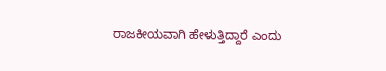ರಾಜಕೀಯವಾಗಿ ಹೇಳುತ್ತಿದ್ದಾರೆ ಎಂದು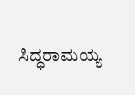ಸಿದ‍್ಧರಾಮಯ್ಯ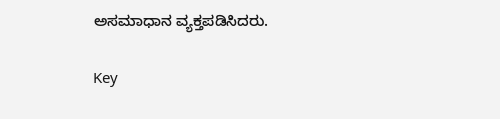ಅಸಮಾಧಾನ ವ್ಯಕ್ತಪಡಿಸಿದರು.

Key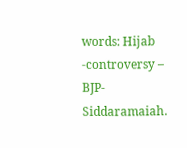words: Hijab -controversy – BJP- Siddaramaiah.